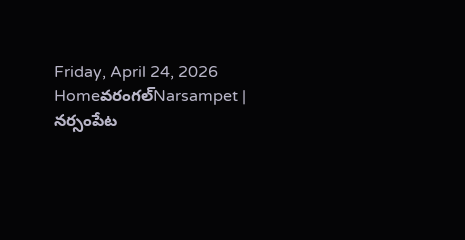Friday, April 24, 2026
Homeవరంగల్‌Narsampet | నర్సంపేట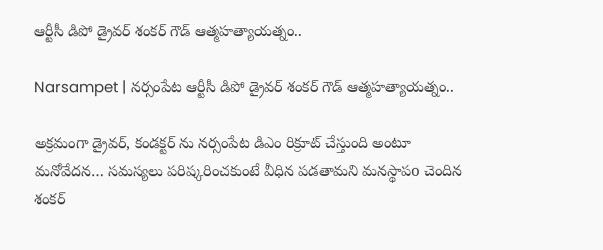ఆర్టీసీ డిపో డ్రైవర్ శంకర్ గౌడ్ ఆత్మహత్యాయత్నం..

Narsampet | నర్సంపేట ఆర్టీసీ డిపో డ్రైవర్ శంకర్ గౌడ్ ఆత్మహత్యాయత్నం..

అక్రమంగా డ్రైవర్, కండక్టర్ ను నర్సంపేట డిఎం రిక్రూట్ చేస్తుంది అంటూ మనోవేదన… సమస్యలు పరిష్కరించకుంటే వీధిన పడతామని మనస్థాపo చెందిన శంకర్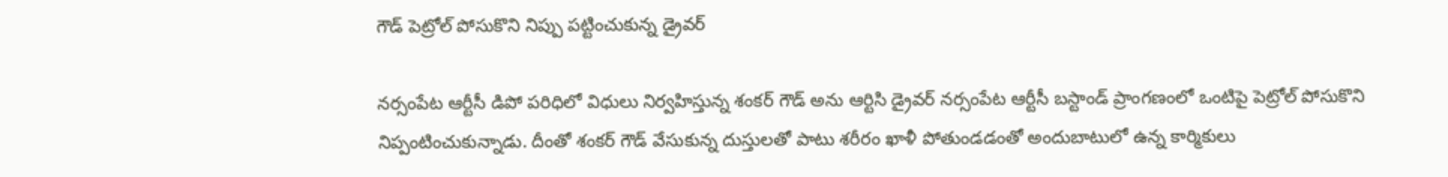గౌడ్ పెట్రోల్ పోసుకొని నిప్పు పట్టించుకున్న డ్రైవర్

నర్సంపేట ఆర్టీసీ డిపో పరిధిలో విధులు నిర్వహిస్తున్న శంకర్ గౌడ్ అను ఆర్టిసి డ్రైవర్ నర్సంపేట ఆర్టీసీ బస్టాండ్ ప్రాంగణంలో ఒంటిపై పెట్రోల్ పోసుకొని నిప్పంటించుకున్నాడు. దీంతో శంకర్ గౌడ్ వేసుకున్న దుస్తులతో పాటు శరీరం ఖాళీ పోతుండడంతో అందుబాటులో ఉన్న కార్మికులు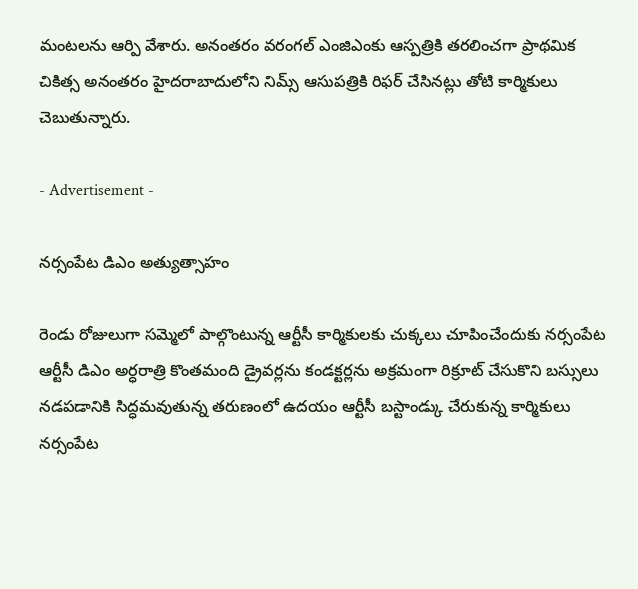మంటలను ఆర్పి వేశారు. అనంతరం వరంగల్ ఎంజిఎంకు ఆస్పత్రికి తరలించగా ప్రాథమిక చికిత్స అనంతరం హైదరాబాదులోని నిమ్స్ ఆసుపత్రికి రిఫర్ చేసినట్లు తోటి కార్మికులు చెబుతున్నారు.

- Advertisement -

నర్సంపేట డిఎం అత్యుత్సాహం

రెండు రోజులుగా సమ్మెలో పాల్గొంటున్న ఆర్టీసీ కార్మికులకు చుక్కలు చూపించేందుకు నర్సంపేట ఆర్టీసీ డిఎం అర్ధరాత్రి కొంతమంది డ్రైవర్లను కండక్టర్లను అక్రమంగా రిక్రూట్ చేసుకొని బస్సులు నడపడానికి సిద్ధమవుతున్న తరుణంలో ఉదయం ఆర్టీసీ బస్టాండ్కు చేరుకున్న కార్మికులు నర్సంపేట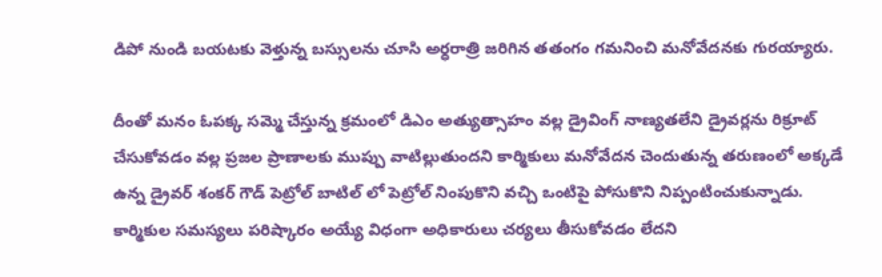డిపో నుండి బయటకు వెళ్తున్న బస్సులను చూసి అర్ధరాత్రి జరిగిన తతంగం గమనించి మనోవేదనకు గురయ్యారు.

దీంతో మనం ఓపక్క సమ్మె చేస్తున్న క్రమంలో డిఎం అత్యుత్సాహం వల్ల డ్రైవింగ్ నాణ్యతలేని డ్రైవర్లను రిక్రూట్ చేసుకోవడం వల్ల ప్రజల ప్రాణాలకు ముప్పు వాటిల్లుతుందని కార్మికులు మనోవేదన చెందుతున్న తరుణంలో అక్కడే ఉన్న డ్రైవర్ శంకర్ గౌడ్ పెట్రోల్ బాటిల్ లో పెట్రోల్ నింపుకొని వచ్చి ఒంటిపై పోసుకొని నిప్పంటించుకున్నాడు. కార్మికుల సమస్యలు పరిష్కారం అయ్యే విధంగా అధికారులు చర్యలు తీసుకోవడం లేదని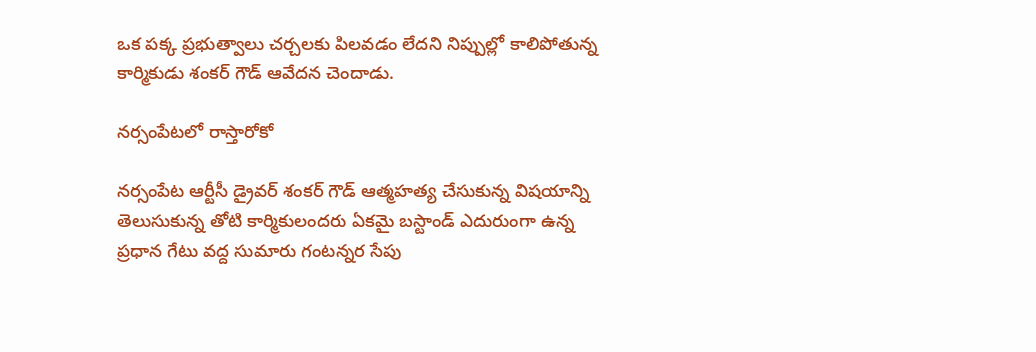ఒక పక్క ప్రభుత్వాలు చర్చలకు పిలవడం లేదని నిప్పుల్లో కాలిపోతున్న కార్మికుడు శంకర్ గౌడ్ ఆవేదన చెందాడు.

నర్సంపేటలో రాస్తారోకో

నర్సంపేట ఆర్టీసీ డ్రైవర్ శంకర్ గౌడ్ ఆత్మహత్య చేసుకున్న విషయాన్ని తెలుసుకున్న తోటి కార్మికులందరు ఏకమై బస్టాండ్ ఎదురుంగా ఉన్న ప్రధాన గేటు వద్ద సుమారు గంటన్నర సేపు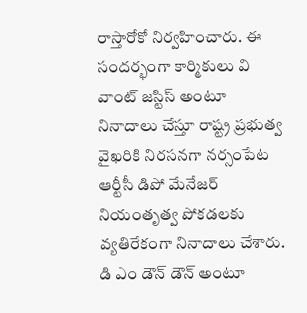రాస్తారోకో నిర్వహించారు. ఈ సందర్భంగా కార్మికులు వి వాంట్ జస్టిస్ అంటూ నినాదాలు చేస్తూ రాష్ట్ర ప్రభుత్వ వైఖరికి నిరసనగా నర్సంపేట ఆర్టీసీ డిపో మేనేజర్ నియంతృత్వ పోకడలకు వ్యతిరేకంగా నినాదాలు చేశారు. డి ఎం డౌన్ డౌన్ అంటూ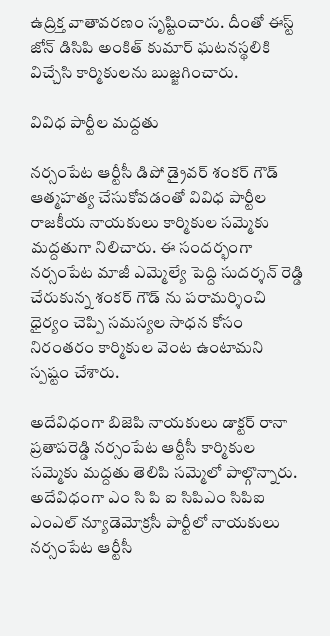ఉద్రిక్త వాతావరణం సృష్టించారు. దీంతో ఈస్ట్ జోన్ డిసిపి అంకిత్ కుమార్ ఘటనస్థలికి విచ్చేసి కార్మికులను బుజ్జగించారు.

వివిధ పార్టీల మద్దతు

నర్సంపేట ఆర్టీసీ డిపో డ్రైవర్ శంకర్ గౌడ్ ఆత్మహత్య చేసుకోవడంతో వివిధ పార్టీల రాజకీయ నాయకులు కార్మికుల సమ్మెకు మద్దతుగా నిలిచారు. ఈ సందర్భంగా నర్సంపేట మాజీ ఎమ్మెల్యే పెద్ది సుదర్శన్ రెడ్డి చేరుకున్న శంకర్ గౌడ్ ను పరామర్శించి ధైర్యం చెప్పి సమస్యల సాధన కోసం నిరంతరం కార్మికుల వెంట ఉంటామని స్పష్టం చేశారు.

అదేవిధంగా బిజెపి నాయకులు డాక్టర్ రానా ప్రతాపరెడ్డి నర్సంపేట ఆర్టీసీ కార్మికుల సమ్మెకు మద్దతు తెలిపి సమ్మెలో పాల్గొన్నారు. అదేవిధంగా ఎం సి పి ఐ సిపిఎం సిపిఐ ఎంఎల్ న్యూడెమోక్రసీ పార్టీలో నాయకులు నర్సంపేట ఆర్టీసీ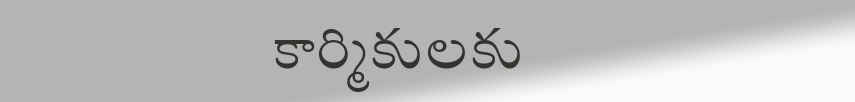కార్మికులకు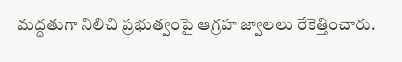మద్దతుగా నిలిచి ప్రభుత్వంపై ఆగ్రహ జ్వాలలు రేకెత్తించారు.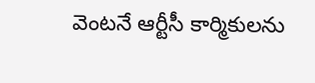వెంటనే ఆర్టీసీ కార్మికులను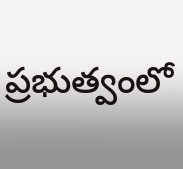ప్రభుత్వంలో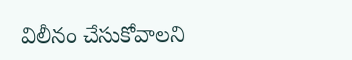విలీనం చేసుకోవాలని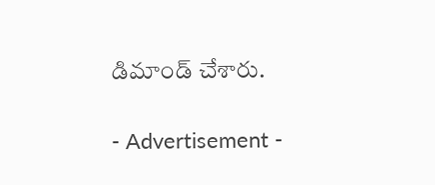డిమాండ్ చేశారు.

- Advertisement -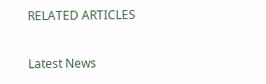RELATED ARTICLES

Latest News